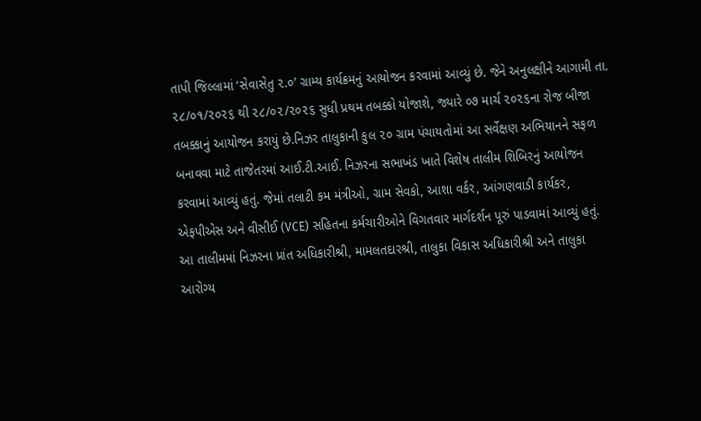તાપી જિલ્લામાં ‘સેવાસેતુ ૨.૦’ ગ્રામ્ય કાર્યક્રમનું આયોજન કરવામાં આવ્યું છે. જેને અનુલક્ષીને આગામી તા. ૨૮/૦૧/૨૦૨૬ થી ૨૮/૦૨/૨૦૨૬ સુધી પ્રથમ તબક્કો યોજાશે, જ્યારે ૦૭ માર્ચ ૨૦૨૬ના રોજ બીજા તબક્કાનું આયોજન કરાયું છે.નિઝર તાલુકાની કુલ ૨૦ ગ્રામ પંચાયતોમાં આ સર્વેક્ષણ અભિયાનને સફળ બનાવવા માટે તાજેતરમાં આઈ.ટી.આઈ. નિઝરના સભાખંડ ખાતે વિશેષ તાલીમ શિબિરનું આયોજન કરવામાં આવ્યું હતું. જેમાં તલાટી કમ મંત્રીઓ, ગ્રામ સેવકો, આશા વર્કર, આંગણવાડી કાર્યકર, એફપીએસ અને વીસીઈ (VCE) સહિતના કર્મચારીઓને વિગતવાર માર્ગદર્શન પૂરું પાડવામાં આવ્યું હતું.
આ તાલીમમાં નિઝરના પ્રાંત અધિકારીશ્રી, મામલતદારશ્રી, તાલુકા વિકાસ અધિકારીશ્રી અને તાલુકા આરોગ્ય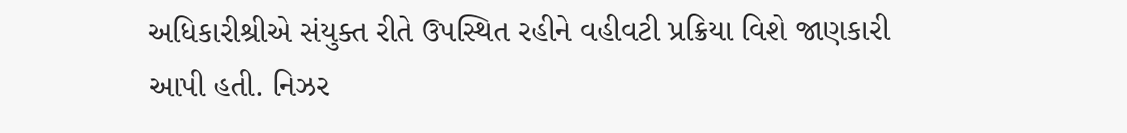અધિકારીશ્રીએ સંયુક્ત રીતે ઉપસ્થિત રહીને વહીવટી પ્રક્રિયા વિશે જાણકારી આપી હતી. નિઝર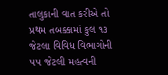તાલુકાની વાત કરીએ તો પ્રથમ તબક્કામાં કુલ ૧૩ જેટલા વિવિધ વિભાગોની ૫૫ જેટલી મહત્વની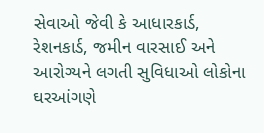સેવાઓ જેવી કે આધારકાર્ડ, રેશનકાર્ડ, જમીન વારસાઈ અને આરોગ્યને લગતી સુવિધાઓ લોકોના ઘરઆંગણે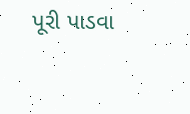પૂરી પાડવા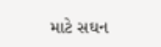માટે સઘન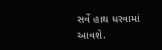સર્વે હાથ ધરવામાં આવશે.